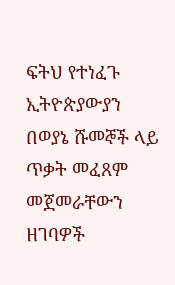ፍትህ የተነፈጉ ኢትዮጵያውያን በወያኔ ሹመኞች ላይ ጥቃት መፈጸም መጀመራቸውን ዘገባዎች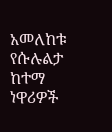አመለከቱ
የሱሉልታ ከተማ ነዋሪዎች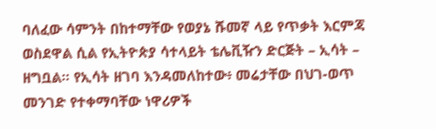ባለፈው ሳምንት በከተማቸው የወያኔ ሹመኛ ላይ የጥቃት እርምጃ ወስደዋል ሲል የኢትዮጵያ ሳተላይት ቴሌቪዥን ድርጅት – ኢሳት – ዘግቧል። የኢሳት ዘገባ እንዳመለከተው፥ መሬታቸው በህገ-ወጥ መንገድ የተቀማባቸው ነዋሪዎች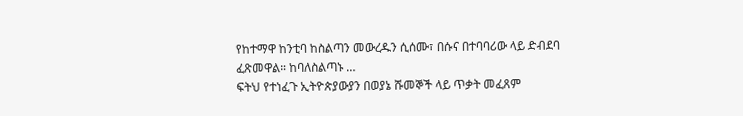የከተማዋ ከንቲባ ከስልጣን መውረዱን ሲሰሙ፣ በሱና በተባባሪው ላይ ድብደባ ፈጽመዋል። ከባለስልጣኑ …
ፍትህ የተነፈጉ ኢትዮጵያውያን በወያኔ ሹመኞች ላይ ጥቃት መፈጸም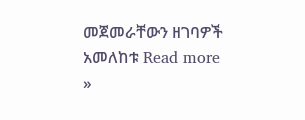መጀመራቸውን ዘገባዎች አመለከቱ Read more »